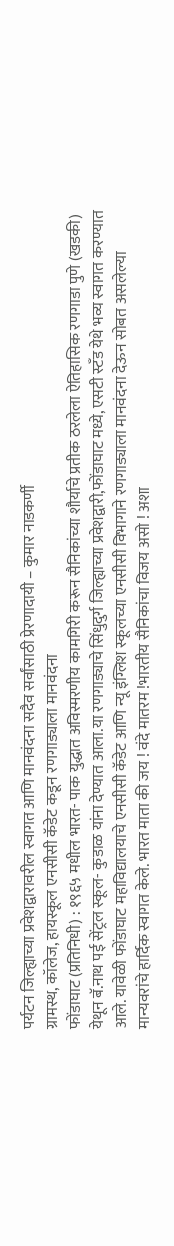पर्यटन जिल्ह्याच्या प्रवेशद्वारावरील स्वागत आणि मानवंदना सदैव सर्वांसाठी प्रेरणादायी – कुमार नाडकर्णी
ग्रामस्थ, कॉलेज, हायस्कूल एनसीसी कॅडेट कडून रणगाड्याला मानवंदना
फोंडाघाट (प्रतिनिधी) : १९६५ मधील भारत- पाक युद्धात अविस्मरणीय कामगिरी करून सैनिकांच्या शौर्याचे प्रतीक ठरलेला ऐतिहासिक रणगाडा पुणे (खडकी) येथून बॅ.नाथ पई सेंट्रल स्कूल- कुडाळ यांना देण्यात आला.या रणगाड्याचे सिंधुदुर्ग जिल्ह्याच्या प्रवेशद्वारी,फोंडाघाट मध्ये, एसटी स्टँड येथे भव्य स्वागत करण्यात आले. यावेळी फोंडाघाट महाविद्यालयाचे एनसीसी कॅडेट आणि न्यू इंग्लिश स्कूलच्या एनसीसी विभागाने रणगाड्याला मानवंदना देऊन सोबत असलेल्या मान्यवरांचे हार्दिक स्वागत केले. भारत माता की जय ! वंदे मातरम !भारतीय सैनिकांचा विजय असो ! अशा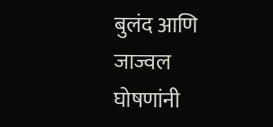बुलंद आणि जाज्वल घोषणांनी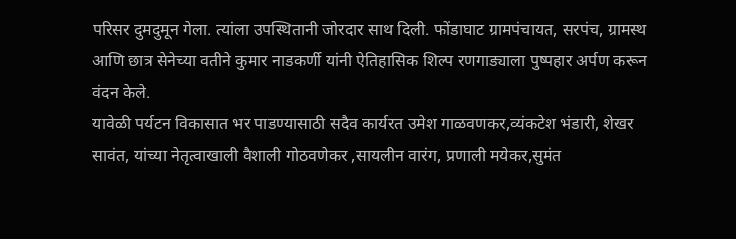परिसर दुमदुमून गेला. त्यांला उपस्थितानी जोरदार साथ दिली. फोंडाघाट ग्रामपंचायत, सरपंच, ग्रामस्थ आणि छात्र सेनेच्या वतीने कुमार नाडकर्णी यांनी ऐतिहासिक शिल्प रणगाड्याला पुष्पहार अर्पण करून वंदन केले.
यावेळी पर्यटन विकासात भर पाडण्यासाठी सदैव कार्यरत उमेश गाळवणकर,व्यंकटेश भंडारी, शेखर सावंत, यांच्या नेतृत्वाखाली वैशाली गोठवणेकर ,सायलीन वारंग, प्रणाली मयेकर,सुमंत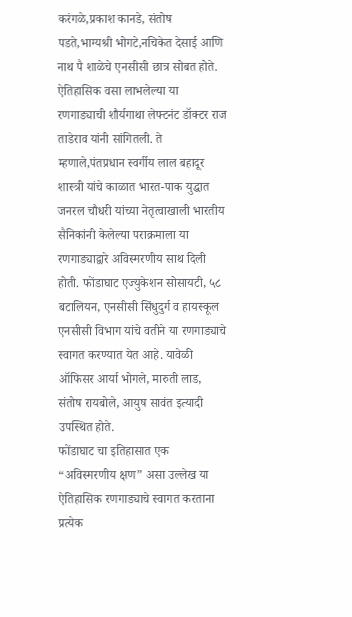करंगळे,प्रकाश कानडे, संतोष पडते,भाग्यश्री भोगटे,नचिकेत देसाई आणि नाथ पै शाळेचे एनसीसी छात्र सोबत होते. ऐतिहासिक वसा लाभलेल्या या रणगाड्याची शौर्यगाथा लेफ्टनंट डॉक्टर राज ताडेराव यांनी सांगितली. ते म्हणाले,पंतप्रधान स्वर्गीय लाल बहादूर शास्त्री यांचे काळात भारत-पाक युद्धात जनरल चौधरी यांच्या नेतृत्वाखाली भारतीय सैनिकांनी केलेल्या पराक्रमाला या रणगाड्याद्वारे अविस्मरणीय साथ दिली होती. फोंडाघाट एज्युकेशन सोसायटी, ५८ बटालियन, एनसीसी सिंधुदुर्ग व हायस्कूल एनसीसी विभाग यांचे वतीने या रणगाड्याचे स्वागत करण्यात येत आहे. यावेळी ऑफिसर आर्या भोगले, मारुती लाड, संतोष रायबोले, आयुष सावंत इत्यादी उपस्थित होते.
फोंडाघाट चा इतिहासात एक “अविस्मरणीय क्षण” असा उल्लेख या ऐतिहासिक रणगाड्याचे स्वागत करताना प्रत्येक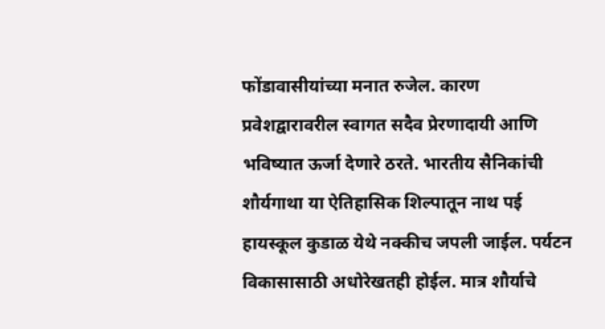फोंडावासीयांच्या मनात रुजेल. कारण प्रवेशद्वारावरील स्वागत सदैव प्रेरणादायी आणि भविष्यात ऊर्जा देणारे ठरते. भारतीय सैनिकांची शौर्यगाथा या ऐतिहासिक शिल्पातून नाथ पई हायस्कूल कुडाळ येथे नक्कीच जपली जाईल. पर्यटन विकासासाठी अधोरेखतही होईल. मात्र शौर्याचे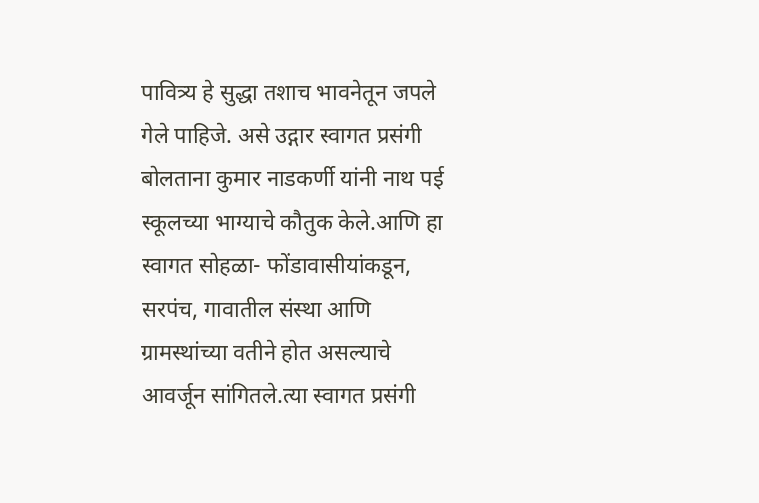पावित्र्य हे सुद्धा तशाच भावनेतून जपले गेले पाहिजे. असे उद्गार स्वागत प्रसंगी बोलताना कुमार नाडकर्णी यांनी नाथ पई स्कूलच्या भाग्याचे कौतुक केले.आणि हा स्वागत सोहळा- फोंडावासीयांकडून, सरपंच, गावातील संस्था आणि ग्रामस्थांच्या वतीने होत असल्याचे आवर्जून सांगितले.त्या स्वागत प्रसंगी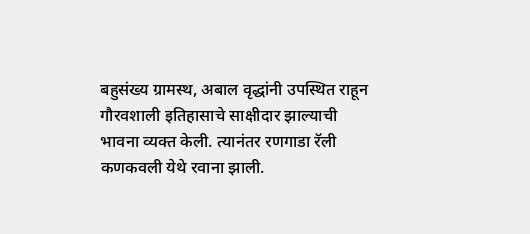बहुसंख्य ग्रामस्थ, अबाल वृद्धांनी उपस्थित राहून गौरवशाली इतिहासाचे साक्षीदार झाल्याची भावना व्यक्त केली. त्यानंतर रणगाडा रॅली कणकवली येथे रवाना झाली.